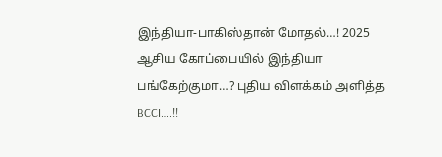இந்தியா-பாகிஸ்தான் மோதல்…! 2025 ஆசிய கோப்பையில் இந்தியா பங்கேற்குமா…? புதிய விளக்கம் அளித்த BCCI….!!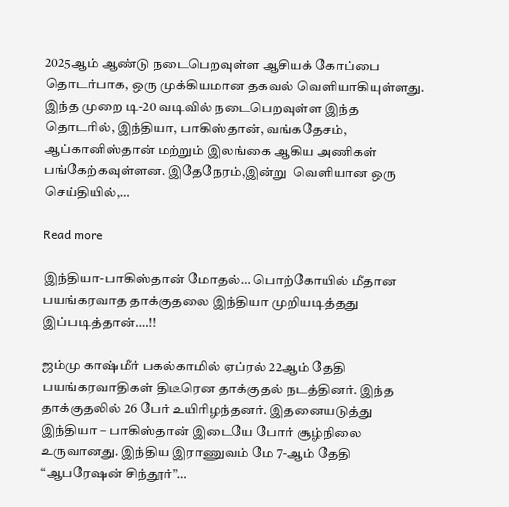2025ஆம் ஆண்டு நடைபெறவுள்ள ஆசியக் கோப்பை தொடர்பாக, ஒரு முக்கியமான தகவல் வெளியாகியுள்ளது. இந்த முறை டி-20 வடிவில் நடைபெறவுள்ள இந்த தொடரில், இந்தியா, பாகிஸ்தான், வங்கதேசம், ஆப்கானிஸ்தான் மற்றும் இலங்கை ஆகிய அணிகள் பங்கேற்கவுள்ளன. இதேநேரம்,இன்று  வெளியான ஒரு செய்தியில்,…

Read more

இந்தியா-பாகிஸ்தான் மோதல்… பொற்கோயில் மீதான பயங்கரவாத தாக்குதலை இந்தியா முறியடித்தது இப்படித்தான்….!!

ஜம்மு காஷ்மீர் பகல்காமில் ஏப்ரல் 22ஆம் தேதி பயங்கரவாதிகள் திடீரென தாக்குதல் நடத்தினர். இந்த தாக்குதலில் 26 பேர் உயிரிழந்தனர். இதனையடுத்து இந்தியா – பாகிஸ்தான் இடையே போர் சூழ்நிலை உருவானது. இந்திய இராணுவம் மே 7-ஆம் தேதி “ஆபரேஷன் சிந்தூர்”…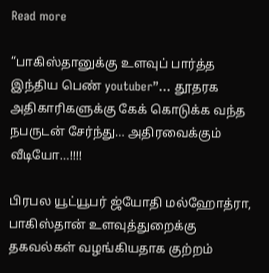Read more

“பாகிஸ்தானுக்கு உளவுப் பார்த்த இந்திய பெண் youtuber”… தூதரக அதிகாரிகளுக்கு கேக் கொடுக்க வந்த நபருடன் சேர்ந்து… அதிரவைக்கும் வீடியோ…!!!!

பிரபல யூட்யூபர் ஜ்யோதி மல்ஹோத்ரா, பாகிஸ்தான் உளவுத்துறைக்கு தகவல்கள் வழங்கியதாக குற்றம்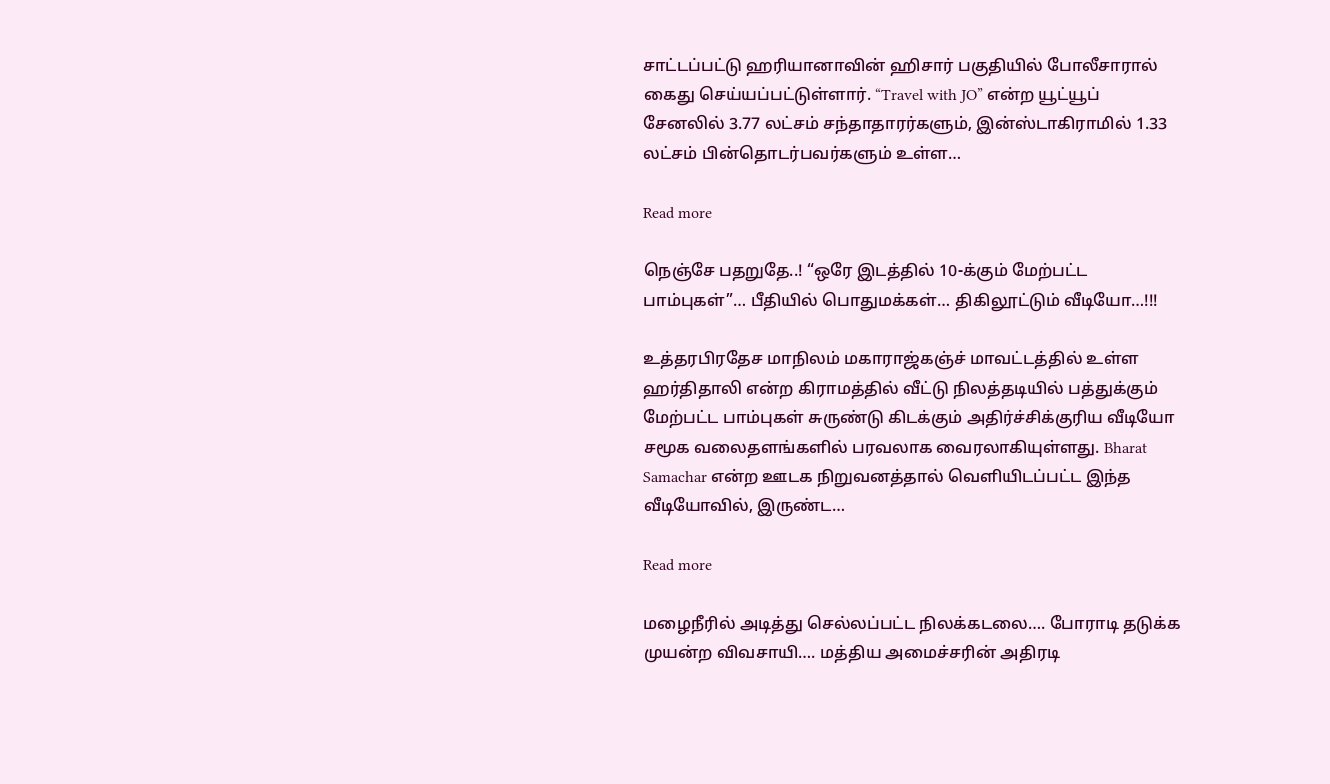சாட்டப்பட்டு ஹரியானாவின் ஹிசார் பகுதியில் போலீசாரால் கைது செய்யப்பட்டுள்ளார். “Travel with JO” என்ற யூட்யூப் சேனலில் 3.77 லட்சம் சந்தாதாரர்களும், இன்ஸ்டாகிராமில் 1.33 லட்சம் பின்தொடர்பவர்களும் உள்ள…

Read more

நெஞ்சே பதறுதே..! “ஒரே இடத்தில் 10-க்கும் மேற்பட்ட பாம்புகள்”… பீதியில் பொதுமக்கள்… திகிலூட்டும் வீடியோ…!!!

உத்தரபிரதேச மாநிலம் மகாராஜ்‌கஞ்ச் மாவட்டத்தில் உள்ள ஹர்திதாலி என்ற கிராமத்தில் வீட்டு நிலத்தடியில் பத்துக்கும் மேற்பட்ட பாம்புகள் சுருண்டு கிடக்கும் அதிர்ச்சிக்குரிய வீடியோ சமூக வலைதளங்களில் பரவலாக வைரலாகியுள்ளது. Bharat Samachar என்ற ஊடக நிறுவனத்தால் வெளியிடப்பட்ட இந்த வீடியோவில், இருண்ட…

Read more

மழைநீரில் அடித்து செல்லப்பட்ட நிலக்கடலை…. போராடி தடுக்க முயன்ற விவசாயி…. மத்திய அமைச்சரின் அதிரடி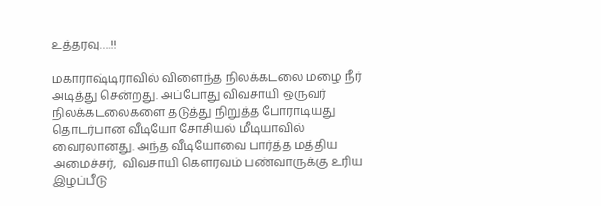உத்தரவு….!!

மகாராஷ்டிராவில் விளைந்த நிலக்கடலை மழை நீர் அடித்து சென்றது. அப்போது விவசாயி ஒருவர் நிலக்கடலைகளை தடுத்து நிறுத்த போராடியது தொடர்பான வீடியோ சோசியல் மீடியாவில் வைரலானது. அந்த வீடியோவை பார்த்த மத்திய அமைச்சர்,  விவசாயி கௌரவம் பண்வாருக்கு உரிய இழப்பீடு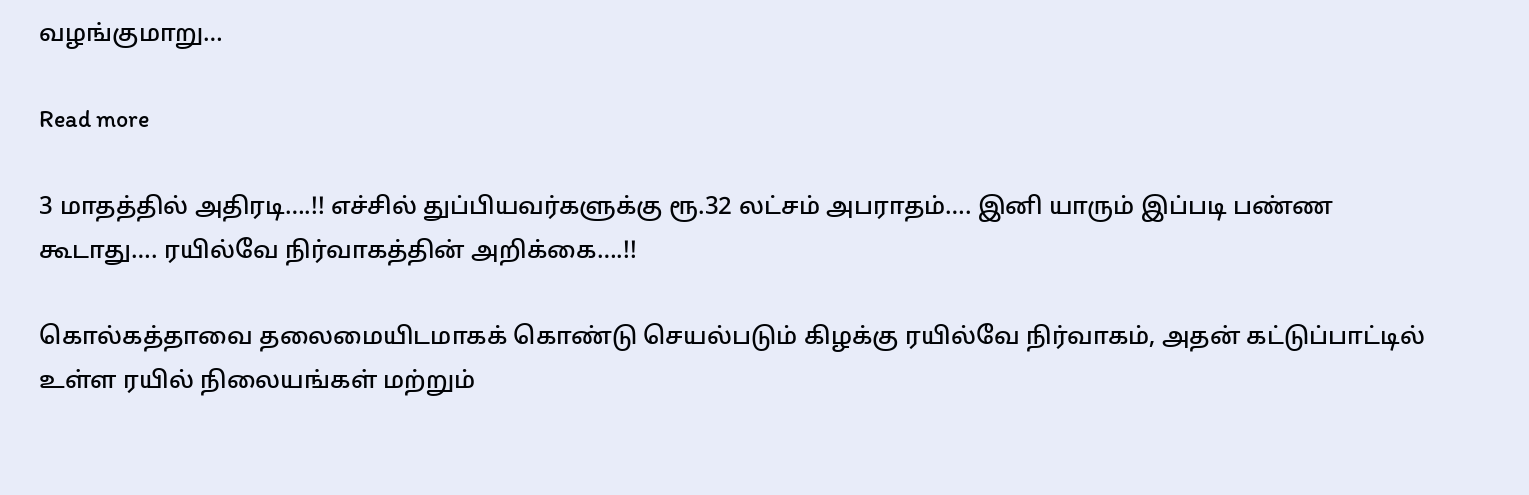வழங்குமாறு…

Read more

3 மாதத்தில் அதிரடி….!! எச்சில் துப்பியவர்களுக்கு ரூ.32 லட்சம் அபராதம்…. இனி யாரும் இப்படி பண்ண கூடாது…. ரயில்வே நிர்வாகத்தின் அறிக்கை….!!

கொல்கத்தாவை தலைமையிடமாகக் கொண்டு செயல்படும் கிழக்கு ரயில்வே நிர்வாகம், அதன் கட்டுப்பாட்டில் உள்ள ரயில் நிலையங்கள் மற்றும்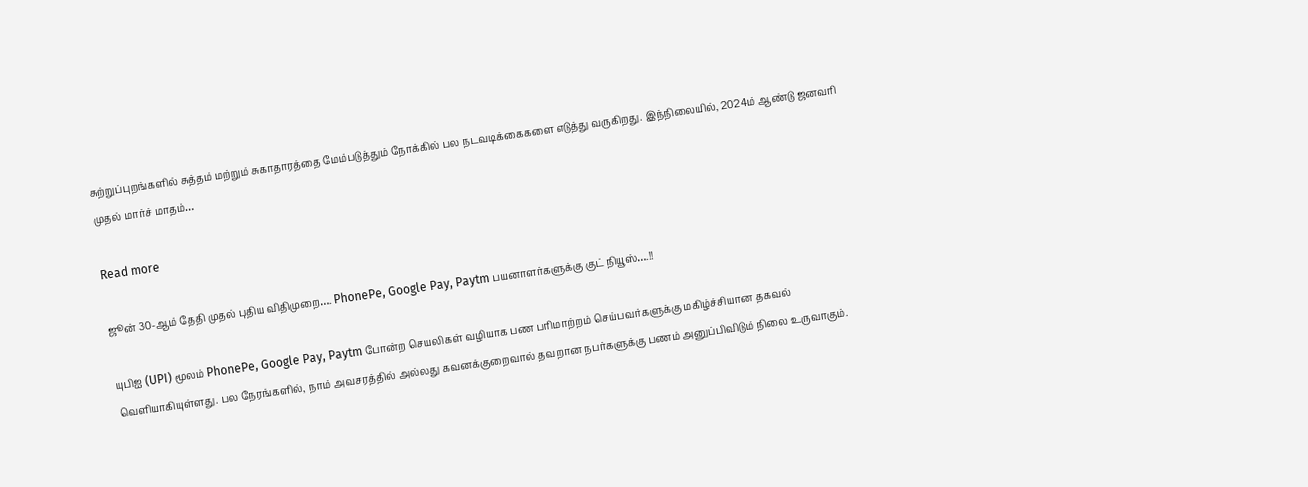சுற்றுப்புறங்களில் சுத்தம் மற்றும் சுகாதாரத்தை மேம்படுத்தும் நோக்கில் பல நடவடிக்கைகளை எடுத்து வருகிறது. இந்நிலையில், 2024ம் ஆண்டு ஜனவரி முதல் மார்ச் மாதம்…

Read more

ஜூன் 30-ஆம் தேதி முதல் புதிய விதிமுறை…. PhonePe, Google Pay, Paytm பயனாளர்களுக்கு குட் நியூஸ்….!!

யுபிஐ (UPI) மூலம் PhonePe, Google Pay, Paytm போன்ற செயலிகள் வழியாக பண பரிமாற்றம் செய்பவர்களுக்கு மகிழ்ச்சியான தகவல் வெளியாகியுள்ளது. பல நேரங்களில், நாம் அவசரத்தில் அல்லது கவனக்குறைவால் தவறான நபர்களுக்கு பணம் அனுப்பிவிடும் நிலை உருவாகும்.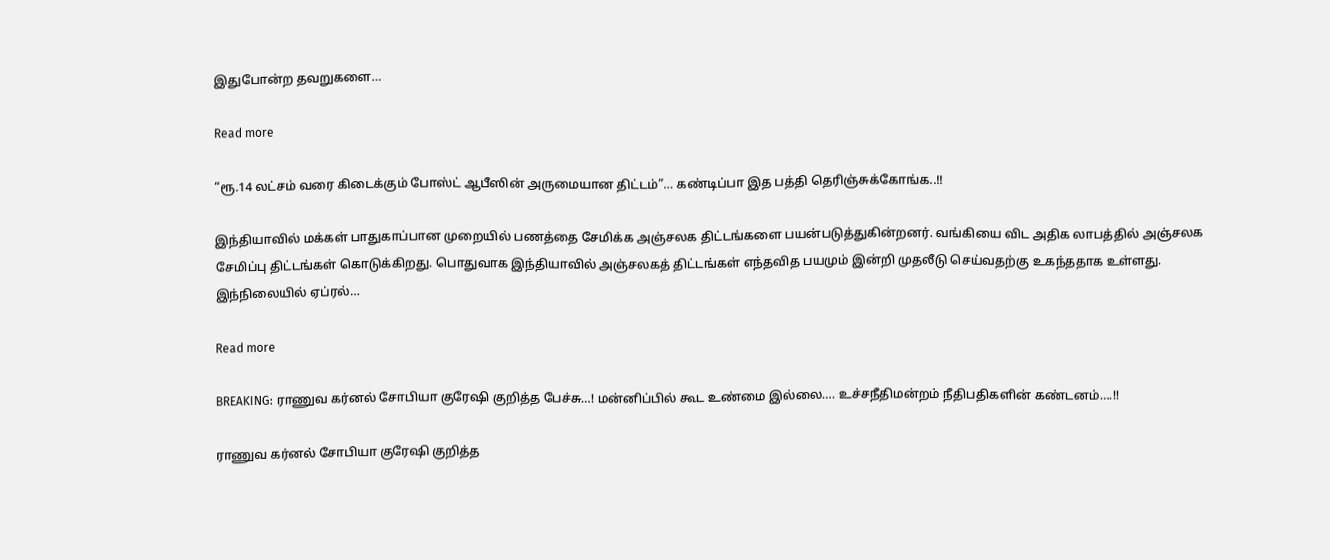இதுபோன்ற தவறுகளை…

Read more

“ரூ.14 லட்சம் வரை கிடைக்கும் போஸ்ட் ஆபீஸின் அருமையான திட்டம்”… கண்டிப்பா இத பத்தி தெரிஞ்சுக்கோங்க..!!

இந்தியாவில் மக்கள் பாதுகாப்பான முறையில் பணத்தை சேமிக்க அஞ்சலக திட்டங்களை பயன்படுத்துகின்றனர். வங்கியை விட அதிக லாபத்தில் அஞ்சலக சேமிப்பு திட்டங்கள் கொடுக்கிறது. பொதுவாக இந்தியாவில் அஞ்சலகத் திட்டங்கள் எந்தவித பயமும் இன்றி முதலீடு செய்வதற்கு உகந்ததாக உள்ளது. இந்நிலையில் ஏப்ரல்…

Read more

BREAKING: ராணுவ கர்னல் சோபியா குரேஷி குறித்த பேச்சு…! மன்னிப்பில் கூட உண்மை இல்லை…. உச்சநீதிமன்றம் நீதிபதிகளின் கண்டனம்….!!

ராணுவ கர்னல் சோபியா குரேஷி குறித்த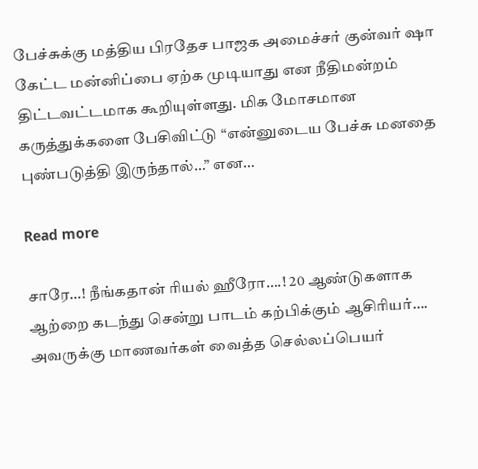பேச்சுக்கு மத்திய பிரதேச பாஜக அமைச்சர் குன்வர் ஷா கேட்ட மன்னிப்பை ஏற்க முடியாது என நீதிமன்றம் திட்டவட்டமாக கூறியுள்ளது. மிக மோசமான கருத்துக்களை பேசிவிட்டு “என்னுடைய பேச்சு மனதை புண்படுத்தி இருந்தால்…” என…

Read more

சாரே…! நீங்கதான் ரியல் ஹீரோ….! 20 ஆண்டுகளாக ஆற்றை கடந்து சென்று பாடம் கற்பிக்கும் ஆசிரியர்…. அவருக்கு மாணவர்கள் வைத்த செல்லப்பெயர்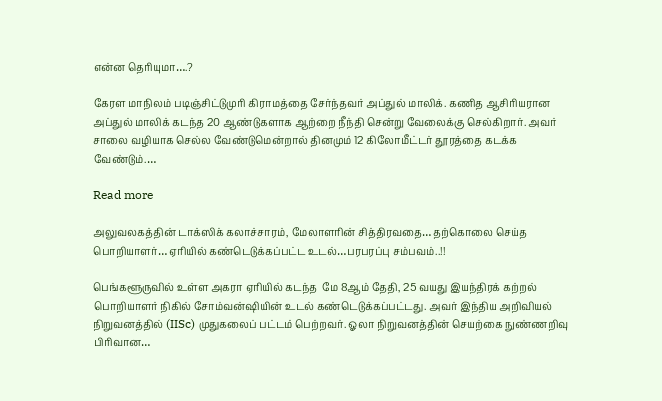என்ன தெரியுமா….?

கேரள மாநிலம் படிஞ்சிட்டுமுரி கிராமத்தை சேர்ந்தவர் அப்துல் மாலிக். கணித ஆசிரியரான அப்துல் மாலிக் கடந்த 20 ஆண்டுகளாக ஆற்றை நீந்தி சென்று வேலைக்கு செல்கிறார். அவர் சாலை வழியாக செல்ல வேண்டுமென்றால் தினமும் 12 கிலோமீட்டர் தூரத்தை கடக்க வேண்டும்.…

Read more

அலுவலகத்தின் டாக்ஸிக் கலாச்சாரம், மேலாளரின் சித்திரவதை… தற்கொலை செய்த பொறியாளர்… ஏரியில் கண்டெடுக்கப்பட்ட உடல்…பரபரப்பு சம்பவம்..!!

பெங்களூருவில் உள்ள அகரா ஏரியில் கடந்த  மே 8ஆம் தேதி, 25 வயது இயந்திரக் கற்றல் பொறியாளர் நிகில் சோம்வன்ஷியின் உடல் கண்டெடுக்கப்பட்டது. அவர் இந்திய அறிவியல் நிறுவனத்தில் (IISc) முதுகலைப் பட்டம் பெற்றவர். ஓலா நிறுவனத்தின் செயற்கை நுண்ணறிவு பிரிவான…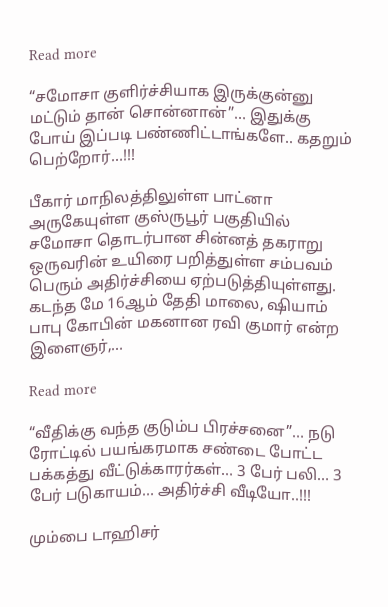Read more

“சமோசா குளிர்ச்சியாக இருக்குன்னு மட்டும் தான் சொன்னான்”… இதுக்கு போய் இப்படி பண்ணிட்டாங்களே.. கதறும் பெற்றோர்…!!!

பீகார் மாநிலத்திலுள்ள பாட்னா அருகேயுள்ள குஸ்ருபூர் பகுதியில் சமோசா தொடர்பான சின்னத் தகராறு ஒருவரின் உயிரை பறித்துள்ள சம்பவம் பெரும் அதிர்ச்சியை ஏற்படுத்தியுள்ளது. கடந்த மே 16ஆம் தேதி மாலை, ஷியாம் பாபு கோபின் மகனான ரவி குமார் என்ற இளைஞர்,…

Read more

“வீதிக்கு வந்த குடும்ப பிரச்சனை”… நடு ரோட்டில் பயங்கரமாக சண்டை போட்ட பக்கத்து வீட்டுக்காரர்கள்… 3 பேர் பலி… 3 பேர் படுகாயம்… அதிர்ச்சி வீடியோ..!!!

மும்பை டாஹிசர்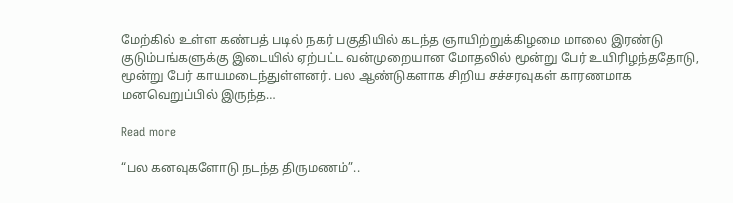மேற்கில் உள்ள கண்பத் படில் நகர் பகுதியில் கடந்த ஞாயிற்றுக்கிழமை மாலை இரண்டு குடும்பங்களுக்கு இடையில் ஏற்பட்ட வன்முறையான மோதலில் மூன்று பேர் உயிரிழந்ததோடு, மூன்று பேர் காயமடைந்துள்ளனர். பல ஆண்டுகளாக சிறிய சச்சரவுகள் காரணமாக மனவெறுப்பில் இருந்த…

Read more

“பல கனவுகளோடு நடந்த திருமணம்”..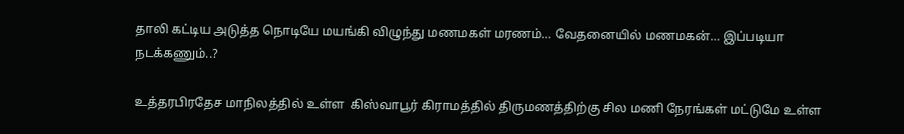தாலி கட்டிய அடுத்த நொடியே மயங்கி விழுந்து மணமகள் மரணம்… வேதனையில் மணமகன்… இப்படியா நடக்கணும்..?

உத்தரபிரதேச மாநிலத்தில் உள்ள  கிஸ்வாபூர் கிராமத்தில் திருமணத்திற்கு சில மணி நேரங்கள் மட்டுமே உள்ள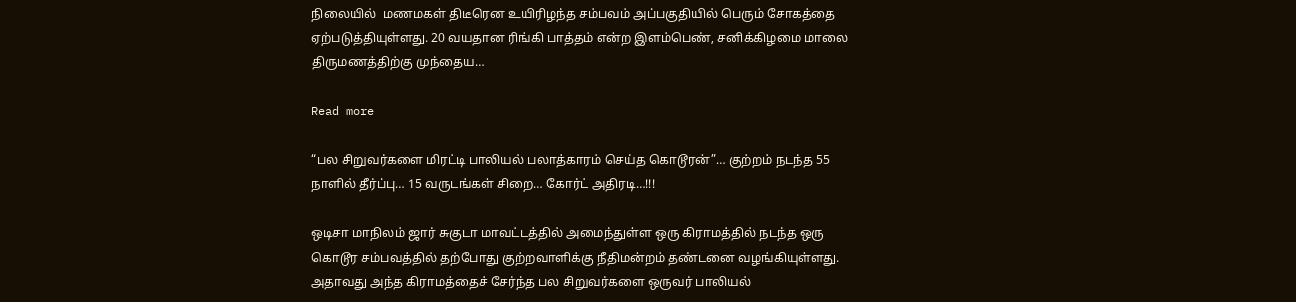நிலையில்  மணமகள் திடீரென உயிரிழந்த சம்பவம் அப்பகுதியில் பெரும் சோகத்தை ஏற்படுத்தியுள்ளது. 20 வயதான ரிங்கி பாத்தம் என்ற இளம்பெண், சனிக்கிழமை மாலை திருமணத்திற்கு முந்தைய…

Read more

“பல சிறுவர்களை மிரட்டி பாலியல் பலாத்காரம் செய்த கொடூரன்”… குற்றம் நடந்த 55 நாளில் தீர்ப்பு… 15 வருடங்கள் சிறை… கோர்ட் அதிரடி…!!!

ஒடிசா மாநிலம் ஜார் சுகுடா மாவட்டத்தில் அமைந்துள்ள ஒரு கிராமத்தில் நடந்த ஒரு கொடூர சம்பவத்தில் தற்போது குற்றவாளிக்கு நீதிமன்றம் தண்டனை வழங்கியுள்ளது. அதாவது அந்த கிராமத்தைச் சேர்ந்த பல சிறுவர்களை ஒருவர் பாலியல்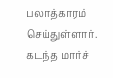பலாத்காரம் செய்துள்ளார். கடந்த மார்ச்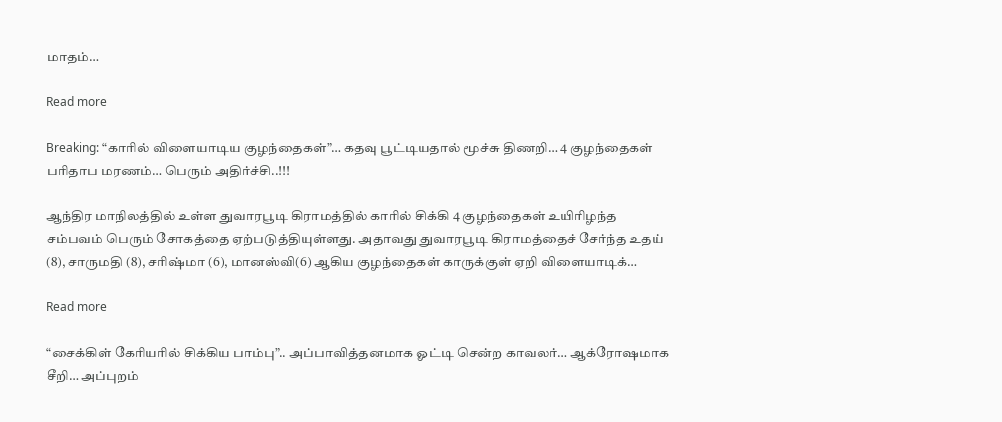மாதம்…

Read more

Breaking: “காரில் விளையாடிய குழந்தைகள்”… கதவு பூட்டியதால் மூச்சு திணறி… 4 குழந்தைகள் பரிதாப மரணம்… பெரும் அதிர்ச்சி..!!!

ஆந்திர மாநிலத்தில் உள்ள துவாரபூடி கிராமத்தில் காரில் சிக்கி 4 குழந்தைகள் உயிரிழந்த சம்பவம் பெரும் சோகத்தை ஏற்படுத்தியுள்ளது. அதாவது துவாரபூடி கிராமத்தைச் சேர்ந்த உதய் (8), சாருமதி (8), சரிஷ்மா (6), மானஸ்வி(6) ஆகிய குழந்தைகள் காருக்குள் ஏறி விளையாடிக்…

Read more

“சைக்கிள் கேரியரில் சிக்கிய பாம்பு”.. அப்பாவித்தனமாக ஓட்டி சென்ற காவலர்… ஆக்ரோஷமாக சீறி… அப்புறம்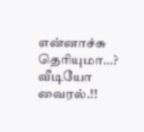என்னாச்சு தெரியுமா…? வீடியோ வைரல்.!!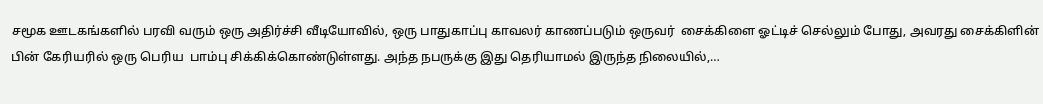சமூக ஊடகங்களில் பரவி வரும் ஒரு அதிர்ச்சி வீடியோவில், ஒரு பாதுகாப்பு காவலர் காணப்படும் ஒருவர்  சைக்கிளை ஓட்டிச் செல்லும் போது, அவரது சைக்கிளின் பின் கேரியரில் ஒரு பெரிய  பாம்பு சிக்கிக்கொண்டுள்ளது. அந்த நபருக்கு இது தெரியாமல் இருந்த நிலையில்,…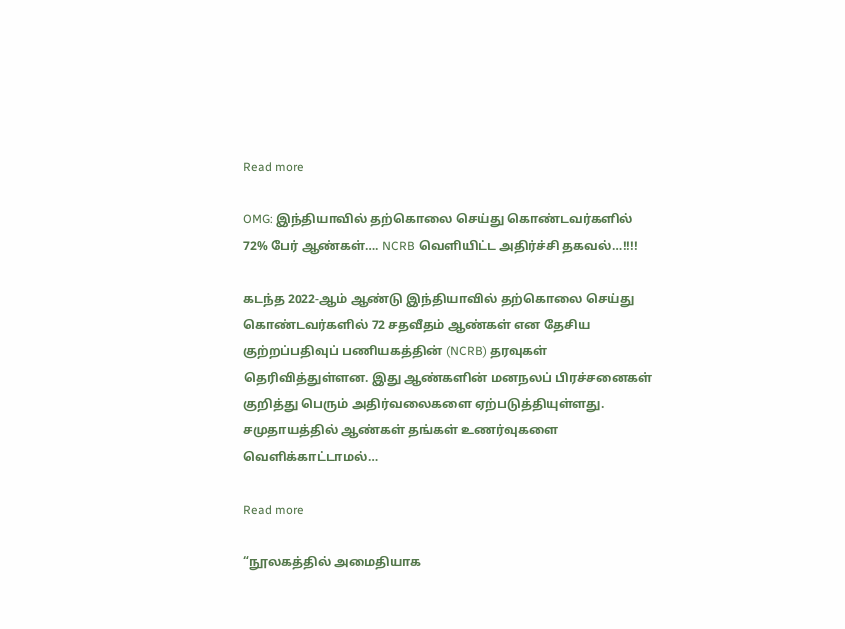Read more

OMG: இந்தியாவில் தற்கொலை செய்து கொண்டவர்களில் 72% பேர் ஆண்கள்…. NCRB வெளியிட்ட அதிர்ச்சி தகவல்…!!!!

கடந்த 2022-ஆம் ஆண்டு இந்தியாவில் தற்கொலை செய்து கொண்டவர்களில் 72 சதவீதம் ஆண்கள் என தேசிய குற்றப்பதிவுப் பணியகத்தின் (NCRB) தரவுகள் தெரிவித்துள்ளன. இது ஆண்களின் மனநலப் பிரச்சனைகள் குறித்து பெரும் அதிர்வலைகளை ஏற்படுத்தியுள்ளது. சமுதாயத்தில் ஆண்கள் தங்கள் உணர்வுகளை வெளிக்காட்டாமல்…

Read more

“நூலகத்தில் அமைதியாக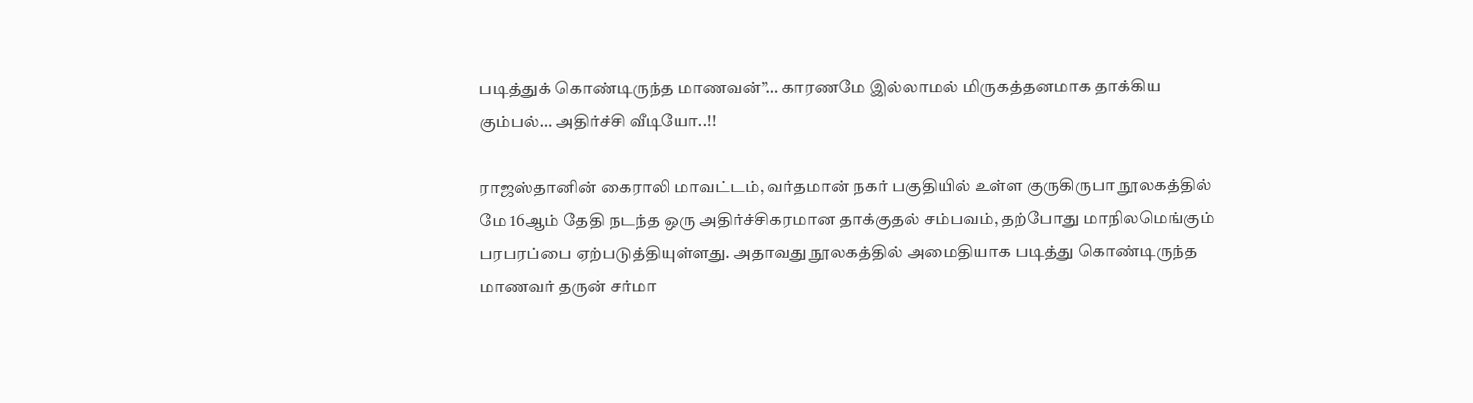படித்துக் கொண்டிருந்த மாணவன்”… காரணமே இல்லாமல் மிருகத்தனமாக தாக்கிய கும்பல்… அதிர்ச்சி வீடியோ..!!

ராஜஸ்தானின் கைராலி மாவட்டம், வர்தமான் நகர் பகுதியில் உள்ள குருகிருபா நூலகத்தில் மே 16ஆம் தேதி நடந்த ஒரு அதிர்ச்சிகரமான தாக்குதல் சம்பவம், தற்போது மாநிலமெங்கும் பரபரப்பை ஏற்படுத்தியுள்ளது. அதாவது நூலகத்தில் அமைதியாக படித்து கொண்டிருந்த மாணவர் தருன் சர்மா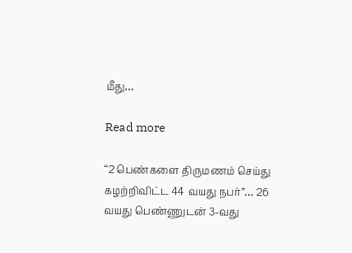மீது…

Read more

“2 பெண்களை திருமணம் செய்து கழற்றிவிட்ட 44 வயது நபர்”… 26 வயது பெண்ணுடன் 3-வது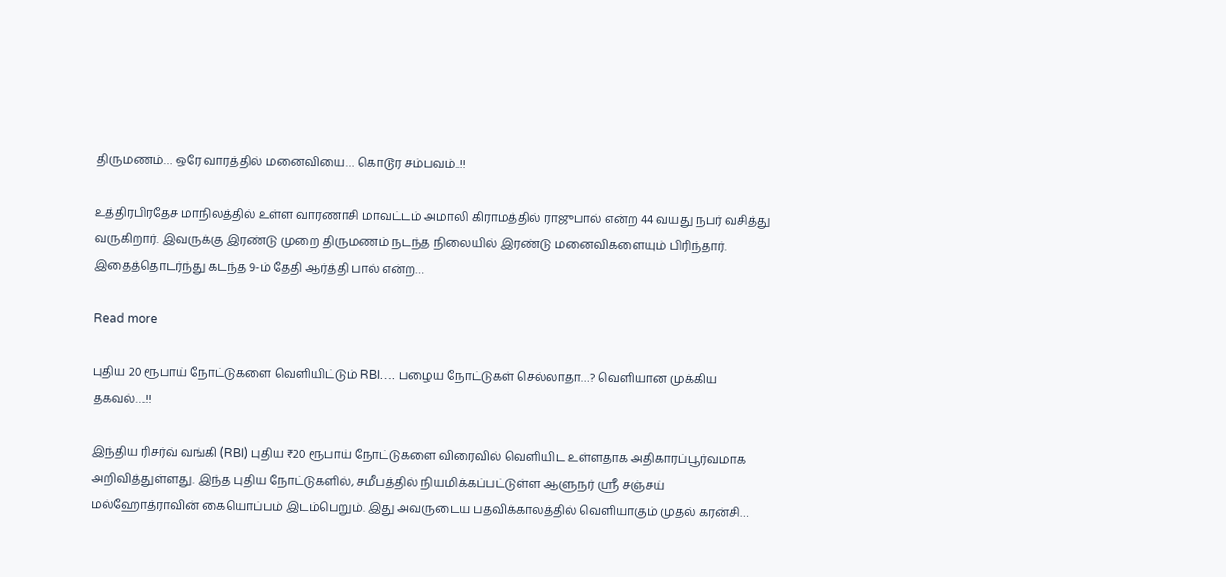திருமணம்… ஒரே வாரத்தில் மனைவியை… கொடூர சம்பவம்..!!

உத்திரபிரதேச மாநிலத்தில் உள்ள வாரணாசி மாவட்டம் அமாலி கிராமத்தில் ராஜுபால் என்ற 44 வயது நபர் வசித்து வருகிறார். இவருக்கு இரண்டு முறை திருமணம் நடந்த நிலையில் இரண்டு மனைவிகளையும் பிரிந்தார். இதைத்தொடர்ந்து கடந்த 9-ம் தேதி ஆர்த்தி பால் என்ற…

Read more

புதிய 20 ரூபாய் நோட்டுகளை வெளியிட்டும் RBI…. பழைய நோட்டுகள் செல்லாதா…? வெளியான முக்கிய தகவல்….!!

இந்திய ரிசர்வ் வங்கி (RBI) புதிய ₹20 ரூபாய் நோட்டுகளை விரைவில் வெளியிட உள்ளதாக அதிகாரப்பூர்வமாக அறிவித்துள்ளது. இந்த புதிய நோட்டுகளில், சமீபத்தில் நியமிக்கப்பட்டுள்ள ஆளுநர் ஸ்ரீ சஞ்சய் மல்ஹோத்ராவின் கையொப்பம் இடம்பெறும். இது அவருடைய பதவிக்காலத்தில் வெளியாகும் முதல் கரன்சி…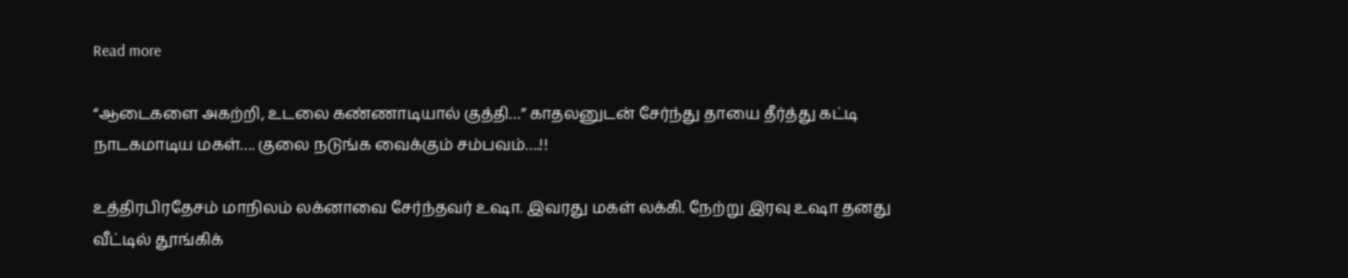Read more

“ஆடைகளை அகற்றி, உடலை கண்ணாடியால் குத்தி…” காதலனுடன் சேர்ந்து தாயை தீர்த்து கட்டி நாடகமாடிய மகள்…. குலை நடுங்க வைக்கும் சம்பவம்….!!

உத்திரபிரதேசம் மாநிலம் லக்னாவை சேர்ந்தவர் உஷா. இவரது மகள் லக்கி. நேற்று இரவு உஷா தனது வீட்டில் தூங்கிக்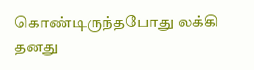கொண்டிருந்தபோது லக்கி தனது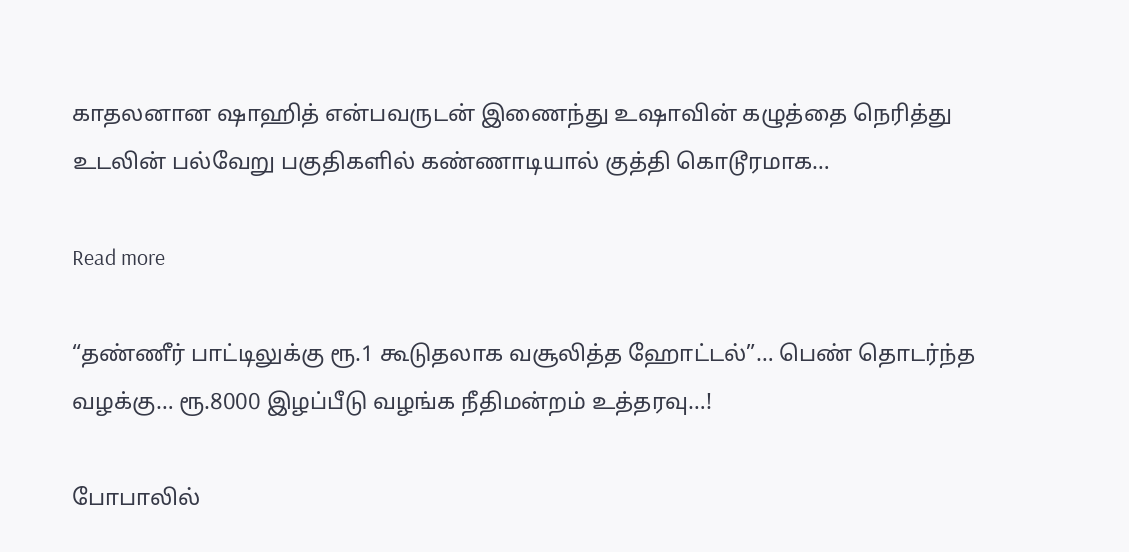காதலனான ஷாஹித் என்பவருடன் இணைந்து உஷாவின் கழுத்தை நெரித்து உடலின் பல்வேறு பகுதிகளில் கண்ணாடியால் குத்தி கொடூரமாக…

Read more

“தண்ணீர் பாட்டிலுக்கு ரூ.1 கூடுதலாக வசூலித்த ஹோட்டல்”… பெண் தொடர்ந்த வழக்கு… ரூ.8000 இழப்பீடு வழங்க நீதிமன்றம் உத்தரவு…!

போபாலில்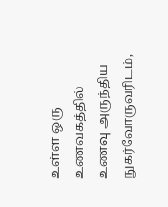உள்ள ஒரு உணவகத்தில் உணவு அருந்திய நுகர்வோருவரிடம்,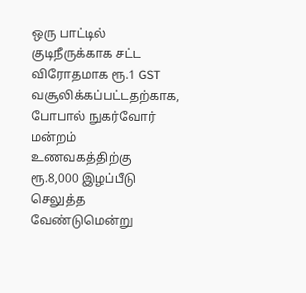ஒரு பாட்டில் குடிநீருக்காக சட்ட விரோதமாக ரூ.1 GST வசூலிக்கப்பட்டதற்காக, போபால் நுகர்வோர் மன்றம் உணவகத்திற்கு ரூ.8,000 இழப்பீடு செலுத்த வேண்டுமென்று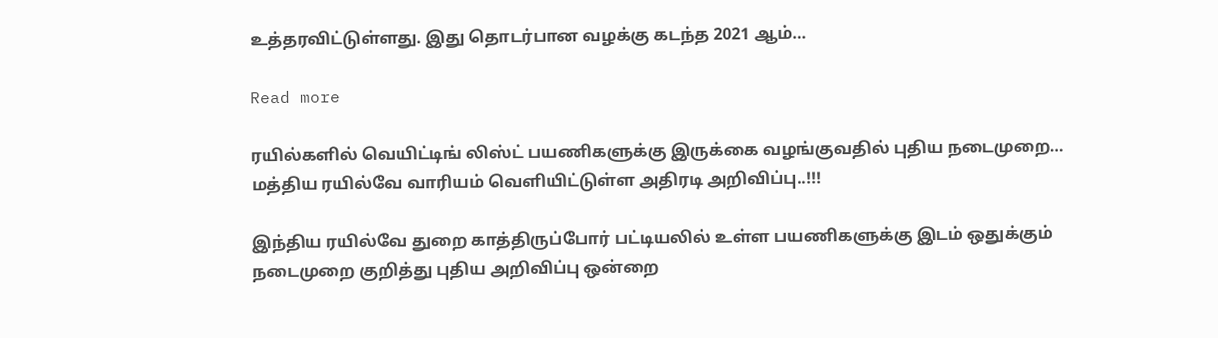உத்தரவிட்டுள்ளது. இது தொடர்பான வழக்கு கடந்த 2021 ஆம்…

Read more

ரயில்களில் வெயிட்டிங் லிஸ்ட் பயணிகளுக்கு இருக்கை வழங்குவதில் புதிய நடைமுறை… மத்திய ரயில்வே வாரியம் வெளியிட்டுள்ள அதிரடி அறிவிப்பு..!!!

இந்திய ரயில்வே துறை காத்திருப்போர் பட்டியலில் உள்ள பயணிகளுக்கு இடம் ஒதுக்கும் நடைமுறை குறித்து புதிய அறிவிப்பு ஒன்றை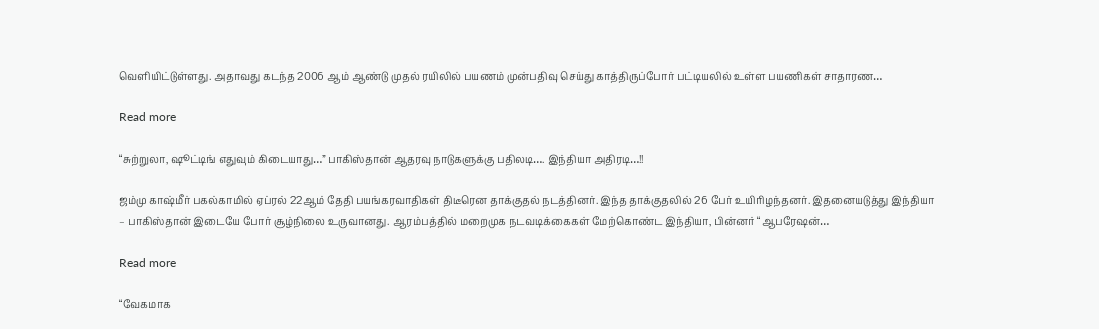வெளியிட்டுள்ளது. அதாவது கடந்த 2006 ஆம் ஆண்டு முதல் ரயிலில் பயணம் முன்பதிவு செய்து காத்திருப்போர் பட்டியலில் உள்ள பயணிகள் சாதாரண…

Read more

“சுற்றுலா, ஷூட்டிங் எதுவும் கிடையாது…” பாகிஸ்தான் ஆதரவு நாடுகளுக்கு பதிலடி…. இந்தியா அதிரடி…!!

ஜம்மு காஷ்மீர் பகல்காமில் ஏப்ரல் 22ஆம் தேதி பயங்கரவாதிகள் திடீரென தாக்குதல் நடத்தினர். இந்த தாக்குதலில் 26 பேர் உயிரிழந்தனர். இதனையடுத்து இந்தியா – பாகிஸ்தான் இடையே போர் சூழ்நிலை உருவானது. ஆரம்பத்தில் மறைமுக நடவடிக்கைகள் மேற்கொண்ட இந்தியா, பின்னர் “ஆபரேஷன்…

Read more

“வேகமாக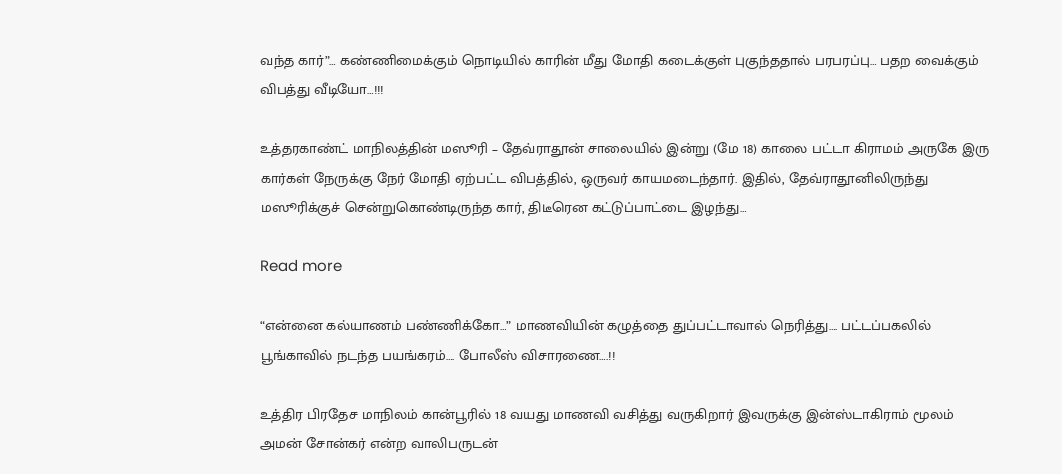வந்த கார்”… கண்ணிமைக்கும் நொடியில் காரின் மீது மோதி கடைக்குள் புகுந்ததால் பரபரப்பு… பதற வைக்கும் விபத்து வீடியோ…!!!

உத்தரகாண்ட் மாநிலத்தின் மஸூரி – தேவ்ராதூன் சாலையில் இன்று (மே 18) காலை பட்டா கிராமம் அருகே இரு கார்கள் நேருக்கு நேர் மோதி ஏற்பட்ட விபத்தில், ஒருவர் காயமடைந்தார். இதில், தேவ்ராதூனிலிருந்து மஸூரிக்குச் சென்றுகொண்டிருந்த கார், திடீரென கட்டுப்பாட்டை இழந்து…

Read more

“என்னை கல்யாணம் பண்ணிக்கோ…” மாணவியின் கழுத்தை துப்பட்டாவால் நெரித்து…. பட்டப்பகலில் பூங்காவில் நடந்த பயங்கரம்…. போலீஸ் விசாரணை….!!

உத்திர பிரதேச மாநிலம் கான்பூரில் 18 வயது மாணவி வசித்து வருகிறார் இவருக்கு இன்ஸ்டாகிராம் மூலம் அமன் சோன்கர் என்ற வாலிபருடன்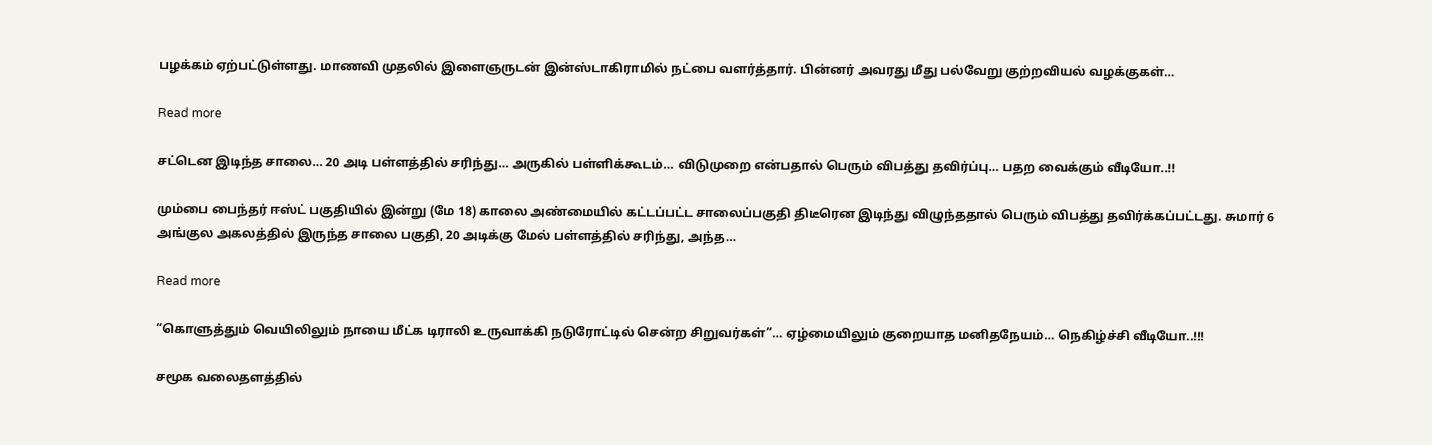பழக்கம் ஏற்பட்டுள்ளது. மாணவி முதலில் இளைஞருடன் இன்ஸ்டாகிராமில் நட்பை வளர்த்தார். பின்னர் அவரது மீது பல்வேறு குற்றவியல் வழக்குகள்…

Read more

சட்டென இடிந்த சாலை… 20 அடி பள்ளத்தில் சரிந்து… அருகில் பள்ளிக்கூடம்… விடுமுறை என்பதால் பெரும் விபத்து தவிர்ப்பு… பதற வைக்கும் வீடியோ..!!

மும்பை பைந்தர் ஈஸ்ட் பகுதியில் இன்று (மே 18) காலை அண்மையில் கட்டப்பட்ட சாலைப்பகுதி திடீரென இடிந்து விழுந்ததால் பெரும் விபத்து தவிர்க்கப்பட்டது. சுமார் 6 அங்குல அகலத்தில் இருந்த சாலை பகுதி, 20 அடிக்கு மேல் பள்ளத்தில் சரிந்து, அந்த…

Read more

“கொளுத்தும் வெயிலிலும் நாயை மீட்க டிராலி உருவாக்கி நடுரோட்டில் சென்ற சிறுவர்கள்”… ஏழ்மையிலும் குறையாத மனிதநேயம்… நெகிழ்ச்சி வீடியோ..!!!

சமூக வலைதளத்தில்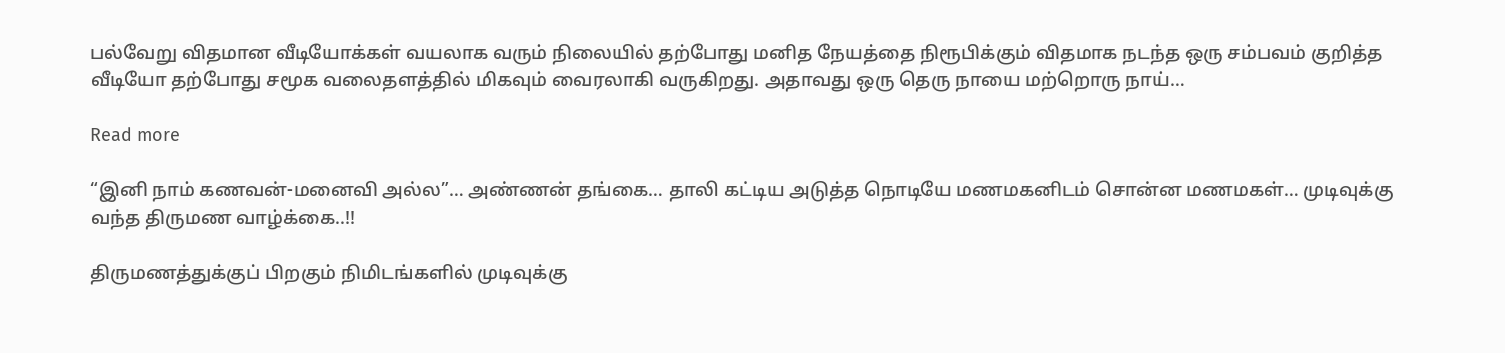பல்வேறு விதமான வீடியோக்கள் வயலாக வரும் நிலையில் தற்போது மனித நேயத்தை நிரூபிக்கும் விதமாக நடந்த ஒரு சம்பவம் குறித்த வீடியோ தற்போது சமூக வலைதளத்தில் மிகவும் வைரலாகி வருகிறது. அதாவது ஒரு தெரு நாயை மற்றொரு நாய்…

Read more

“இனி நாம் கணவன்-மனைவி அல்ல”… அண்ணன் தங்கை… தாலி கட்டிய அடுத்த நொடியே மணமகனிடம் சொன்ன மணமகள்… முடிவுக்கு வந்த திருமண வாழ்க்கை..!!

திருமணத்துக்குப் பிறகும் நிமிடங்களில் முடிவுக்கு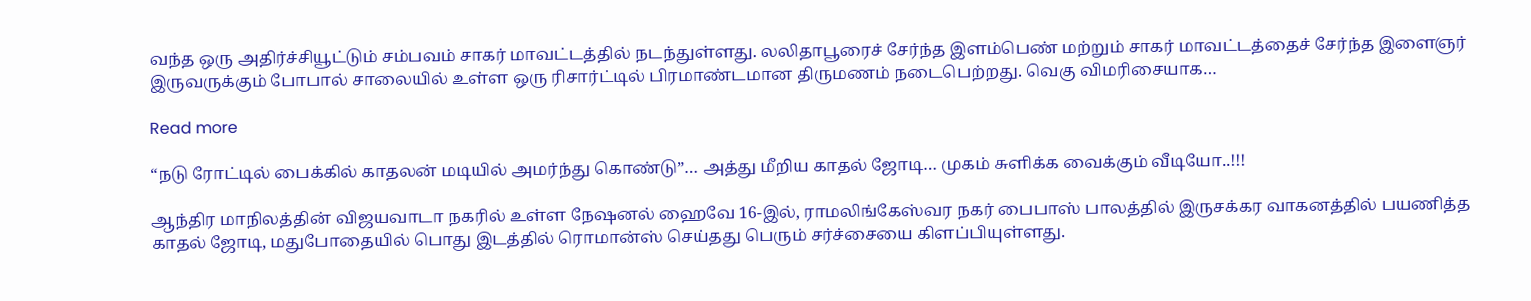வந்த ஒரு அதிர்ச்சியூட்டும் சம்பவம் சாகர் மாவட்டத்தில் நடந்துள்ளது. லலிதாபூரைச் சேர்ந்த இளம்பெண் மற்றும் சாகர் மாவட்டத்தைச் சேர்ந்த இளைஞர் இருவருக்கும் போபால் சாலையில் உள்ள ஒரு ரிசார்ட்டில் பிரமாண்டமான திருமணம் நடைபெற்றது. வெகு விமரிசையாக…

Read more

“நடு ரோட்டில் பைக்கில் காதலன் மடியில் அமர்ந்து கொண்டு”… அத்து மீறிய காதல் ஜோடி… முகம் சுளிக்க வைக்கும் வீடியோ..!!!

ஆந்திர மாநிலத்தின் விஜயவாடா நகரில் உள்ள நேஷனல் ஹைவே 16-இல், ராமலிங்கேஸ்வர நகர் பைபாஸ் பாலத்தில் இருசக்கர வாகனத்தில் பயணித்த காதல் ஜோடி, மதுபோதையில் பொது இடத்தில் ரொமான்ஸ் செய்தது பெரும் சர்ச்சையை கிளப்பியுள்ளது.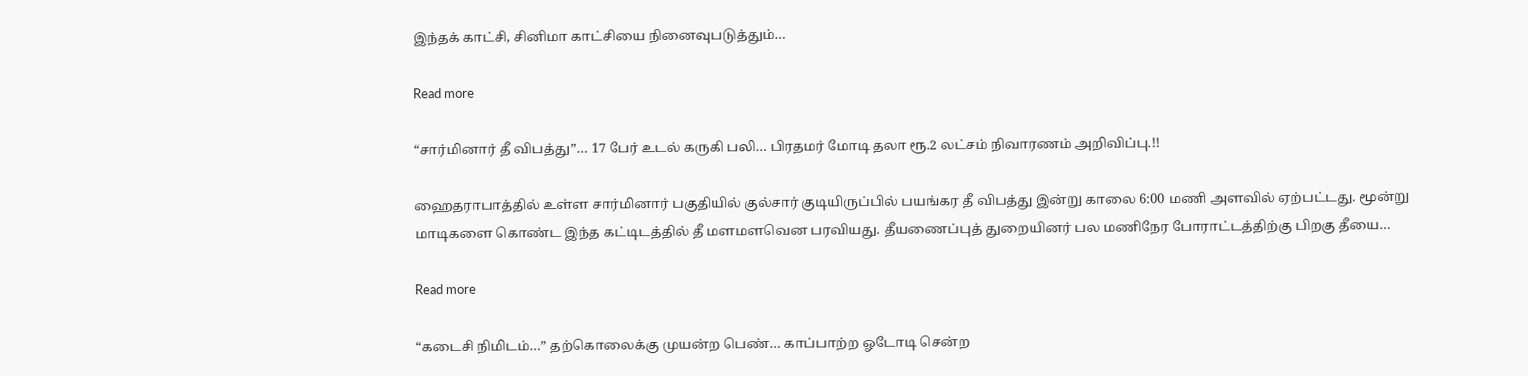இந்தக் காட்சி, சினிமா காட்சியை நினைவுபடுத்தும்…

Read more

“சார்மினார் தீ விபத்து”… 17 பேர் உடல் கருகி பலி… பிரதமர் மோடி தலா ரூ.2 லட்சம் நிவாரணம் அறிவிப்பு.!!

ஹைதராபாத்தில் உள்ள சார்மினார் பகுதியில் குல்சார் குடியிருப்பில் பயங்கர தீ விபத்து இன்று காலை 6:00 மணி அளவில் ஏற்பட்டது. மூன்று மாடிகளை கொண்ட இந்த கட்டிடத்தில் தீ‌ மளமளவென பரவியது. தீயணைப்புத் துறையினர் பல மணிநேர போராட்டத்திற்கு பிறகு தீயை…

Read more

“கடைசி நிமிடம்…” தற்கொலைக்கு முயன்ற பெண்… காப்பாற்ற ஓடோடி சென்ற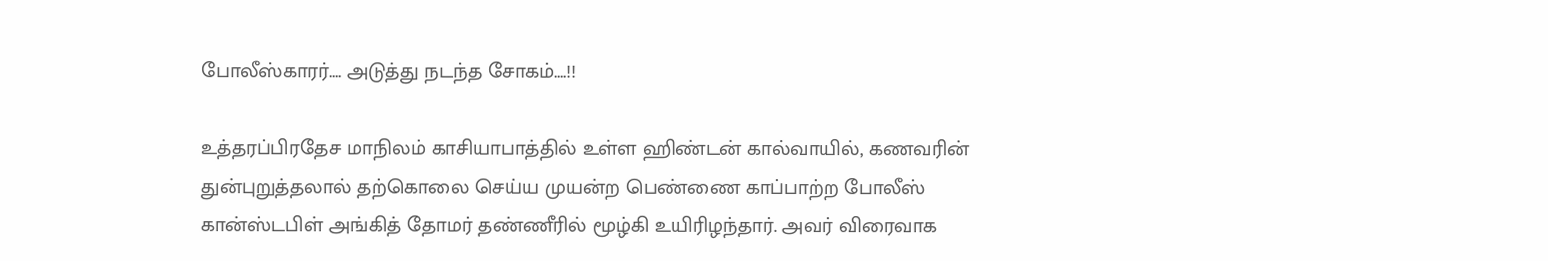போலீஸ்காரர்…. அடுத்து நடந்த சோகம்….!!

உத்தரப்பிரதேச மாநிலம் காசியாபாத்தில் உள்ள ஹிண்டன் கால்வாயில், கணவரின் துன்புறுத்தலால் தற்கொலை செய்ய முயன்ற பெண்ணை காப்பாற்ற போலீஸ் கான்ஸ்டபிள் அங்கித் தோமர் தண்ணீரில் மூழ்கி உயிரிழந்தார். அவர் விரைவாக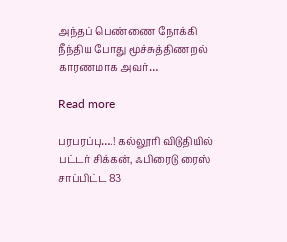அந்தப் பெண்ணை நோக்கி நீந்திய போது மூச்சுத்திணறல் காரணமாக அவர்…

Read more

பரபரப்பு….! கல்லூரி விடுதியில் பட்டர் சிக்கன், ஃபிரைடு ரைஸ் சாப்பிட்ட 83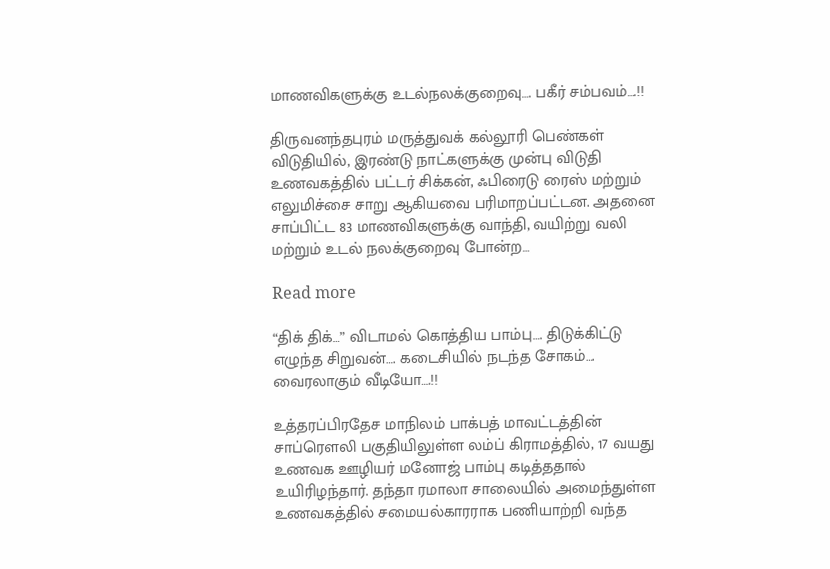மாணவிகளுக்கு உடல்நலக்குறைவு…. பகீர் சம்பவம்….!!

திருவனந்தபுரம் மருத்துவக் கல்லூரி பெண்கள் விடுதியில், இரண்டு நாட்களுக்கு முன்பு விடுதி உணவகத்தில் பட்டர் சிக்கன், ஃபிரைடு ரைஸ் மற்றும் எலுமிச்சை சாறு ஆகியவை பரிமாறப்பட்டன. அதனை சாப்பிட்ட 83 மாணவிகளுக்கு வாந்தி, வயிற்று வலி மற்றும் உடல் நலக்குறைவு போன்ற…

Read more

“திக் திக்…” விடாமல் கொத்திய பாம்பு…. திடுக்கிட்டு எழுந்த சிறுவன்…. கடைசியில் நடந்த சோகம்…. வைரலாகும் வீடியோ….!!

உத்தரப்பிரதேச மாநிலம் பாக்பத் மாவட்டத்தின் சாப்ரௌலி பகுதியிலுள்ள லம்ப் கிராமத்தில், 17 வயது உணவக ஊழியர் மனோஜ் பாம்பு கடித்ததால் உயிரிழந்தார். தந்தா ரமாலா சாலையில் அமைந்துள்ள உணவகத்தில் சமையல்காரராக பணியாற்றி வந்த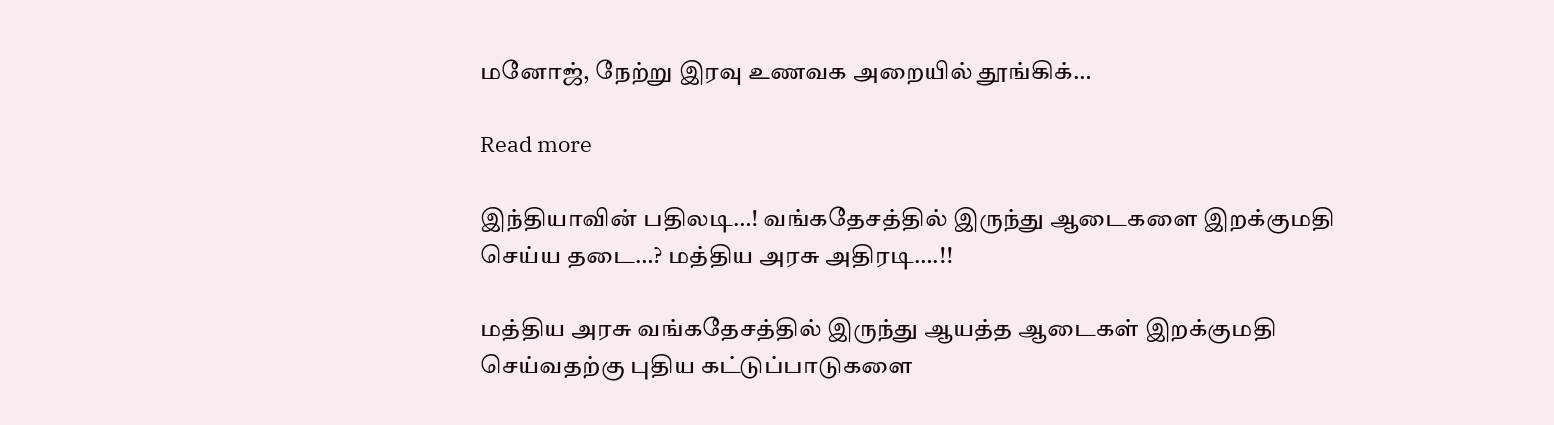மனோஜ், நேற்று இரவு உணவக அறையில் தூங்கிக்…

Read more

இந்தியாவின் பதிலடி…! வங்கதேசத்தில் இருந்து ஆடைகளை இறக்குமதி செய்ய தடை…? மத்திய அரசு அதிரடி….!!

மத்திய அரசு வங்கதேசத்தில் இருந்து ஆயத்த ஆடைகள் இறக்குமதி செய்வதற்கு புதிய கட்டுப்பாடுகளை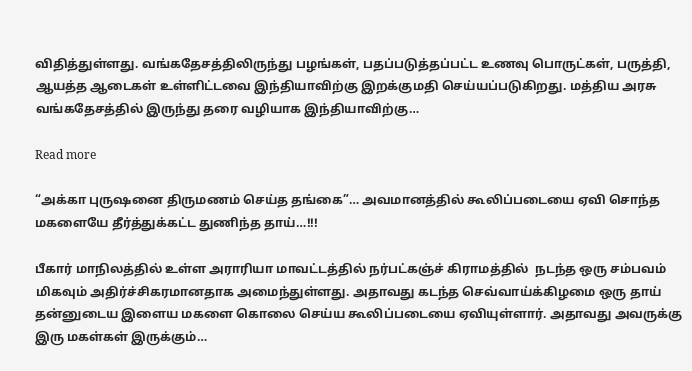விதித்துள்ளது. வங்கதேசத்திலிருந்து பழங்கள், பதப்படுத்தப்பட்ட உணவு பொருட்கள், பருத்தி, ஆயத்த ஆடைகள் உள்ளிட்டவை இந்தியாவிற்கு இறக்குமதி செய்யப்படுகிறது. மத்திய அரசு வங்கதேசத்தில் இருந்து தரை வழியாக இந்தியாவிற்கு…

Read more

“அக்கா புருஷனை திருமணம் செய்த தங்கை”… அவமானத்தில் கூலிப்படையை ஏவி சொந்த மகளையே தீர்த்துக்கட்ட துணிந்த தாய்…!!!

பீகார் மாநிலத்தில் உள்ள அராரியா மாவட்டத்தில் நர்பட்கஞ்ச் கிராமத்தில்  நடந்த ஒரு சம்பவம் மிகவும் அதிர்ச்சிகரமானதாக அமைந்துள்ளது. அதாவது கடந்த செவ்வாய்க்கிழமை ஒரு தாய் தன்னுடைய இளைய மகளை கொலை செய்ய கூலிப்படையை ஏவியுள்ளார். அதாவது அவருக்கு இரு மகள்கள் இருக்கும்…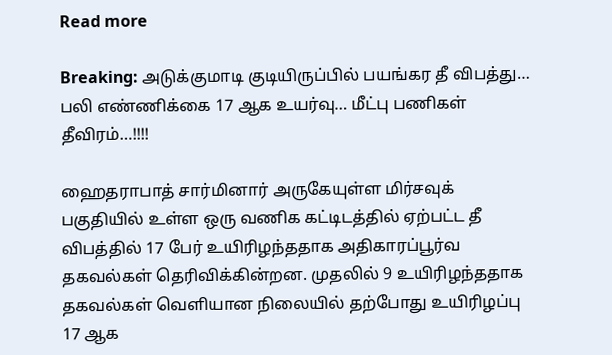Read more

Breaking: அடுக்குமாடி குடியிருப்பில் பயங்கர தீ விபத்து… பலி எண்ணிக்கை 17 ஆக உயர்வு… மீட்பு பணிகள் தீவிரம்…!!!!

ஹைதராபாத் சார்மினார் அருகேயுள்ள மிர்சவுக் பகுதியில் உள்ள ஒரு வணிக கட்டிடத்தில் ஏற்பட்ட தீ விபத்தில் 17 பேர் உயிரிழந்ததாக அதிகாரப்பூர்வ தகவல்கள் தெரிவிக்கின்றன. முதலில் 9 உயிரிழந்ததாக தகவல்கள் வெளியான நிலையில் தற்போது உயிரிழப்பு 17 ஆக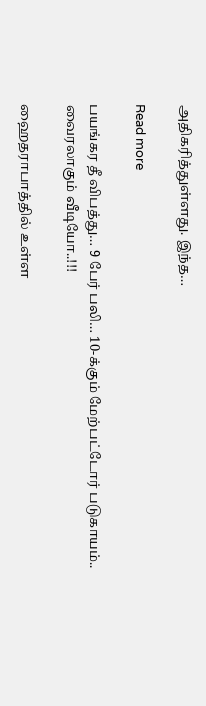அதிகரித்துள்ளது. இந்த…

Read more

பயங்கர தீ விபத்து… 9 பேர் பலி… 10-க்கும் மேற்பட்டோர் படுகாயம்.. வைரலாகும் வீடியோ..!!!

ஹைதராபாத்தில் உள்ள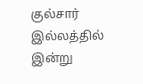குல்சார் இல்லத்தில் இன்று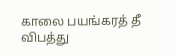காலை பயங்கரத் தீ விபத்து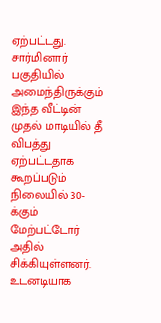ஏற்பட்டது. சார்மினார் பகுதியில் அமைந்திருக்கும் இந்த வீட்டின் முதல் மாடியில் தீ விபத்து ஏற்பட்டதாக கூறப்படும் நிலையில் 30-க்கும் மேற்பட்டோர் அதில் சிக்கியுள்ளனர். உடனடியாக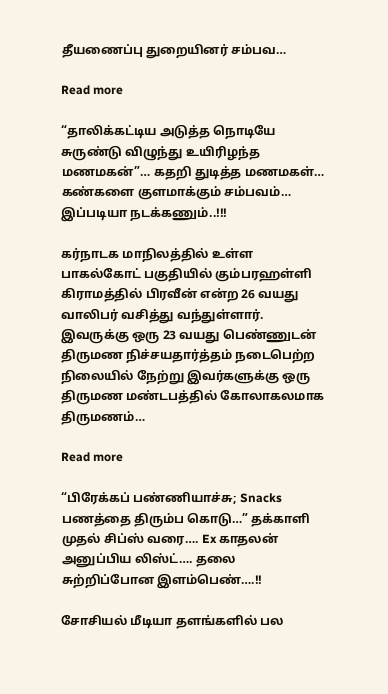தீயணைப்பு துறையினர் சம்பவ…

Read more

“தாலிக்கட்டிய அடுத்த நொடியே சுருண்டு விழுந்து உயிரிழந்த மணமகன்”… கதறி துடித்த மணமகள்… கண்களை குளமாக்கும் சம்பவம்… இப்படியா நடக்கணும்..!!!

கர்நாடக மாநிலத்தில் உள்ள பாகல்கோட் பகுதியில் கும்பரஹள்ளி கிராமத்தில் பிரவீன் என்ற 26 வயது வாலிபர் வசித்து வந்துள்ளார். இவருக்கு ஒரு 23 வயது பெண்ணுடன் திருமண நிச்சயதார்த்தம் நடைபெற்ற நிலையில் நேற்று இவர்களுக்கு ஒரு திருமண மண்டபத்தில் கோலாகலமாக திருமணம்…

Read more

“பிரேக்கப் பண்ணியாச்சு; Snacks பணத்தை திரும்ப கொடு…” தக்காளி முதல் சிப்ஸ் வரை…. Ex காதலன் அனுப்பிய லிஸ்ட்…. தலை சுற்றிப்போன இளம்பெண்….!!

சோசியல் மீடியா தளங்களில் பல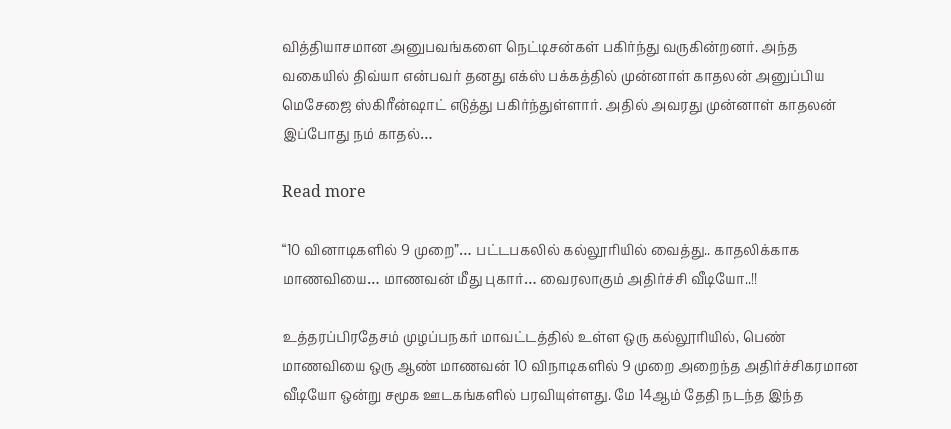வித்தியாசமான அனுபவங்களை நெட்டிசன்கள் பகிர்ந்து வருகின்றனர். அந்த வகையில் திவ்யா என்பவர் தனது எக்ஸ் பக்கத்தில் முன்னாள் காதலன் அனுப்பிய மெசேஜை ஸ்கிரீன்ஷாட் எடுத்து பகிர்ந்துள்ளார். அதில் அவரது முன்னாள் காதலன் இப்போது நம் காதல்…

Read more

“10 வினாடிகளில் 9 முறை”… பட்டபகலில் கல்லூரியில் வைத்து.. காதலிக்காக மாணவியை… மாணவன் மீது புகார்… வைரலாகும் அதிர்ச்சி வீடியோ..!!

உத்தரப்பிரதேசம் முழப்பநகர் மாவட்டத்தில் உள்ள ஒரு கல்லூரியில், பெண் மாணவியை ஒரு ஆண் மாணவன் 10 விநாடிகளில் 9 முறை அறைந்த அதிர்ச்சிகரமான வீடியோ ஒன்று சமூக ஊடகங்களில் பரவியுள்ளது. மே 14ஆம் தேதி நடந்த இந்த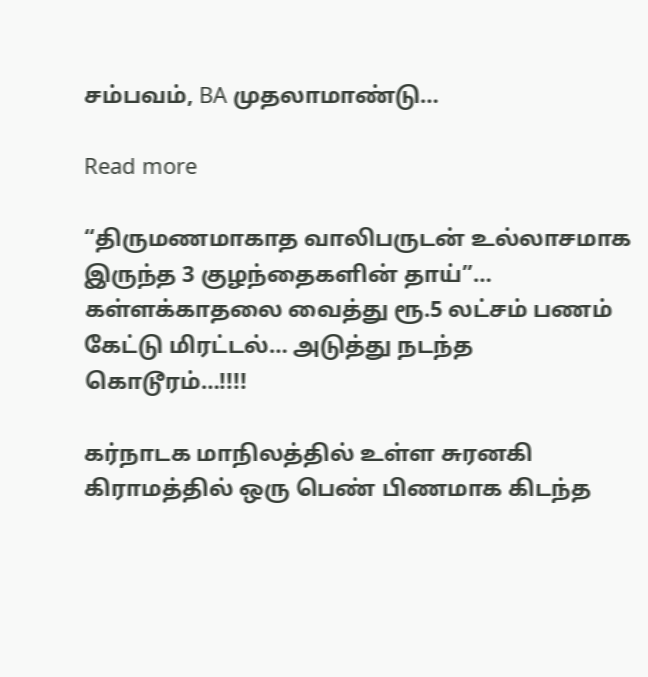சம்பவம், BA முதலாமாண்டு…

Read more

“திருமணமாகாத வாலிபருடன் உல்லாசமாக இருந்த 3 குழந்தைகளின் தாய்”… கள்ளக்காதலை வைத்து ரூ.5 லட்சம் பணம் கேட்டு மிரட்டல்… அடுத்து நடந்த கொடூரம்…!!!!

கர்நாடக மாநிலத்தில் உள்ள சுரனகி கிராமத்தில் ஒரு பெண் பிணமாக கிடந்த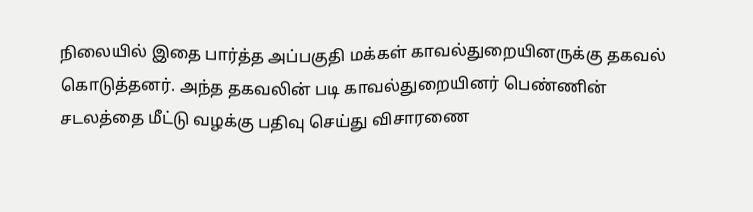நிலையில் இதை பார்த்த அப்பகுதி மக்கள் காவல்துறையினருக்கு தகவல் கொடுத்தனர். அந்த தகவலின் படி காவல்துறையினர் பெண்ணின் சடலத்தை மீட்டு வழக்கு பதிவு செய்து விசாரணை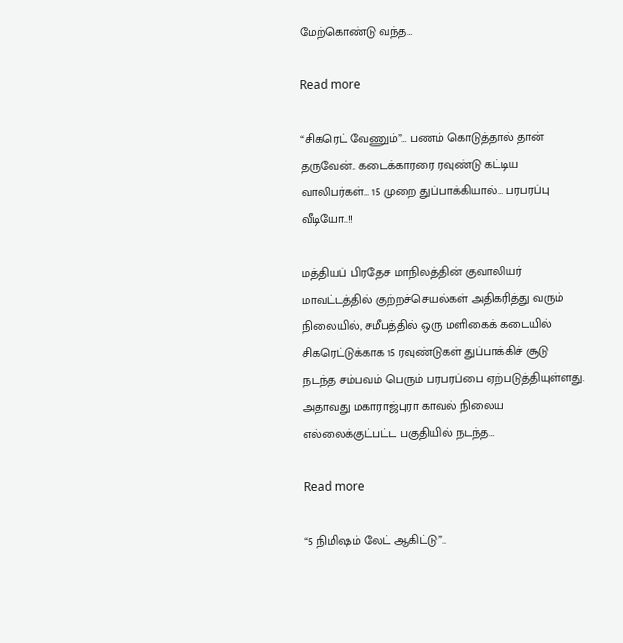மேற்கொண்டு வந்த…

Read more

“சிகரெட் வேணும்”… பணம் கொடுத்தால் தான் தருவேன்.. கடைக்காரரை ரவுண்டு கட்டிய வாலிபர்கள்… 15 முறை துப்பாக்கியால்… பரபரப்பு வீடியோ..!!

மத்தியப் பிரதேச மாநிலத்தின் குவாலியர் மாவட்டத்தில் குற்றச்செயல்கள் அதிகரித்து வரும் நிலையில், சமீபத்தில் ஒரு மளிகைக் கடையில் சிகரெட்டுக்காக 15 ரவுண்டுகள் துப்பாக்கிச் சூடு நடந்த சம்பவம் பெரும் பரபரப்பை ஏற்படுத்தியுள்ளது. அதாவது மகாராஜ்புரா காவல் நிலைய எல்லைக்குட்பட்ட பகுதியில் நடந்த…

Read more

“5 நிமிஷம் லேட் ஆகிட்டு”..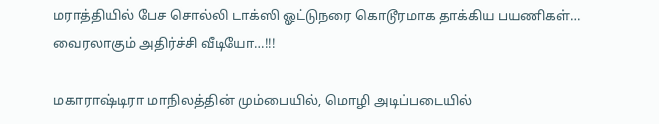மராத்தியில் பேச சொல்லி டாக்ஸி ஓட்டுநரை கொடூரமாக தாக்கிய பயணிகள்… வைரலாகும் அதிர்ச்சி வீடியோ…!!!

மகாராஷ்டிரா மாநிலத்தின் மும்பையில், மொழி அடிப்படையில்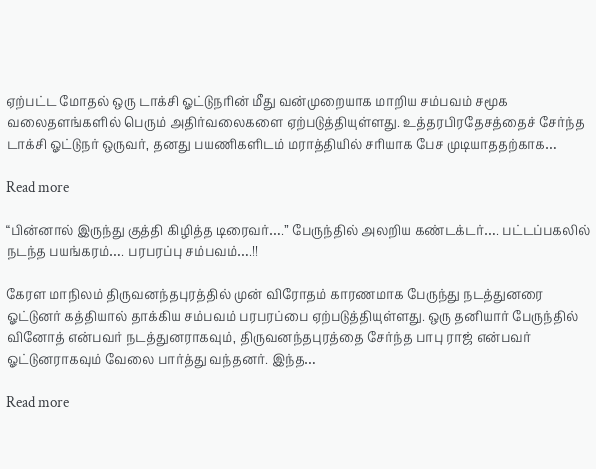ஏற்பட்ட மோதல் ஒரு டாக்சி ஓட்டுநரின் மீது வன்முறையாக மாறிய சம்பவம் சமூக வலைதளங்களில் பெரும் அதிர்வலைகளை ஏற்படுத்தியுள்ளது. உத்தரபிரதேசத்தைச் சேர்ந்த டாக்சி ஓட்டுநர் ஒருவர், தனது பயணிகளிடம் மராத்தியில் சரியாக பேச முடியாததற்காக…

Read more

“பின்னால் இருந்து குத்தி கிழித்த டிரைவர்….” பேருந்தில் அலறிய கண்டக்டர்…. பட்டப்பகலில் நடந்த பயங்கரம்…. பரபரப்பு சம்பவம்….!!

கேரள மாநிலம் திருவனந்தபுரத்தில் முன் விரோதம் காரணமாக பேருந்து நடத்துனரை ஓட்டுனர் கத்தியால் தாக்கிய சம்பவம் பரபரப்பை ஏற்படுத்தியுள்ளது. ஒரு தனியார் பேருந்தில் வினோத் என்பவர் நடத்துனராகவும், திருவனந்தபுரத்தை சேர்ந்த பாபு ராஜ் என்பவர் ஓட்டுனராகவும் வேலை பார்த்து வந்தனர். இந்த…

Read more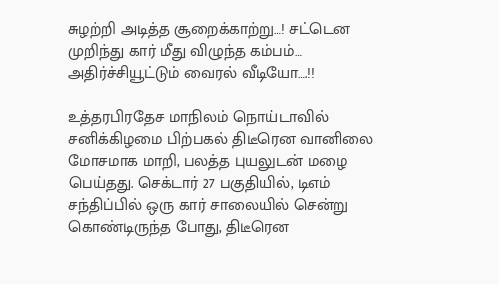சுழற்றி அடித்த சூறைக்காற்று…! சட்டென முறிந்து கார் மீது விழுந்த கம்பம்… அதிர்ச்சியூட்டும் வைரல் வீடியோ….!!

உத்தரபிரதேச மாநிலம் நொய்டாவில் சனிக்கிழமை பிற்பகல் திடீரென வானிலை மோசமாக மாறி, பலத்த புயலுடன் மழை பெய்தது. செக்டார் 27 பகுதியில், டிஎம் சந்திப்பில் ஒரு கார் சாலையில் சென்று கொண்டிருந்த போது, திடீரென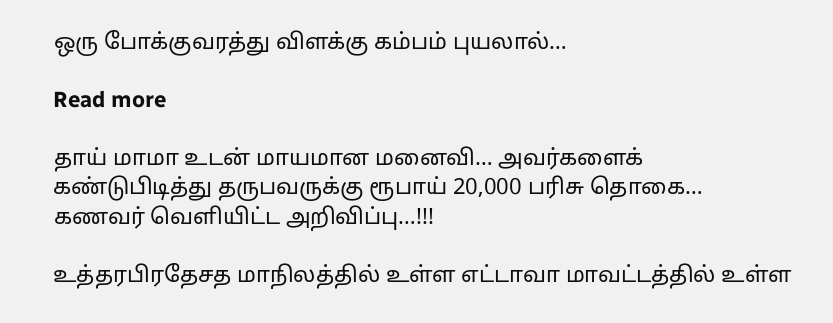ஒரு போக்குவரத்து விளக்கு கம்பம் புயலால்…

Read more

தாய் மாமா உடன் மாயமான மனைவி… அவர்களைக் கண்டுபிடித்து தருபவருக்கு ரூபாய் 20,000 பரிசு தொகை… கணவர் வெளியிட்ட அறிவிப்பு…!!!

உத்தரபிரதேசத மாநிலத்தில் உள்ள எட்டாவா மாவட்டத்தில் உள்ள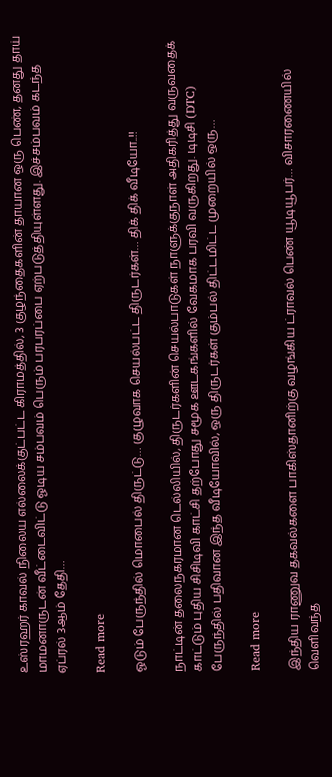உஸ்ரஹர் காவல் நிலைய எல்லைக்குட்பட்ட கிராமத்தில், 3 குழந்தைகளின் தாயான ஒரு பெண், தனது தாய் மாமனாருடன் வீட்டைவிட்டு ஓடிய சம்பவம் பெரும் பரபரப்பை ஏற்படுத்தியுள்ளது. இச்சம்பவம் கடந்த ஏப்ரல் 3ஆம் தேதி…

Read more

ஓடும் பேருந்தில் மொபைல் திருட்டு… குழுவாக செயல்பட்ட திருடர்கள்… திக் திக் வீடியோ..!!

நாட்டின் தலைநகரமான டெல்லியில், திருடர்களின் செயல்பாடுகள் நாளுக்குநாள் அதிகரித்து வருவதைக் காட்டும் புதிய சிசிடிவி காட்சி தற்போது சமூக ஊடகங்களில் வேகமாக பரவி வருகிறது. டிடிசி (DTC) பேருந்தில் பதிவான இந்த வீடியோவில், ஒரு திருடர்கள் கும்பல் திட்டமிட்ட முறையில் ஒரு…

Read more

இந்திய ராணுவ தகவல்களை பாகிஸ்தானிற்கு வழங்கிய ட்ராவல் பெண் யூடியூபர்… விசாரணையில் வெளிவந்த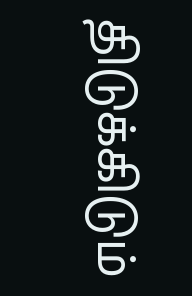திடுக்கிடும்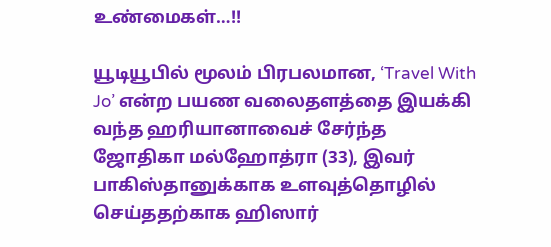உண்மைகள்…!!

யூடியூபில் மூலம் பிரபலமான, ‘Travel With Jo’ என்ற பயண வலைதளத்தை இயக்கி வந்த ஹரியானாவைச் சேர்ந்த ஜோதிகா மல்ஹோத்ரா (33), இவர் பாகிஸ்தானுக்காக உளவுத்தொழில் செய்ததற்காக ஹிஸார்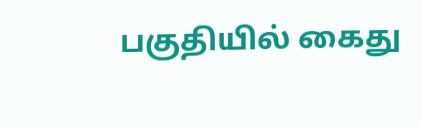பகுதியில் கைது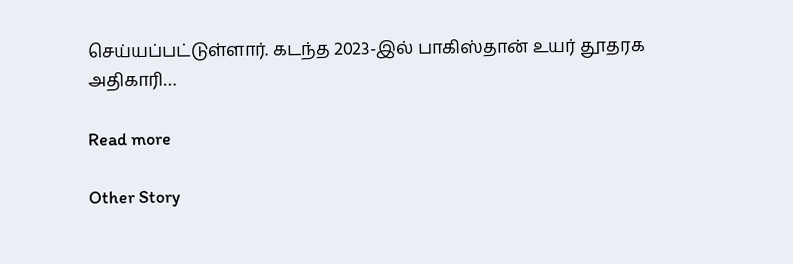செய்யப்பட்டுள்ளார். கடந்த 2023-இல் பாகிஸ்தான் உயர் தூதரக அதிகாரி…

Read more

Other Story